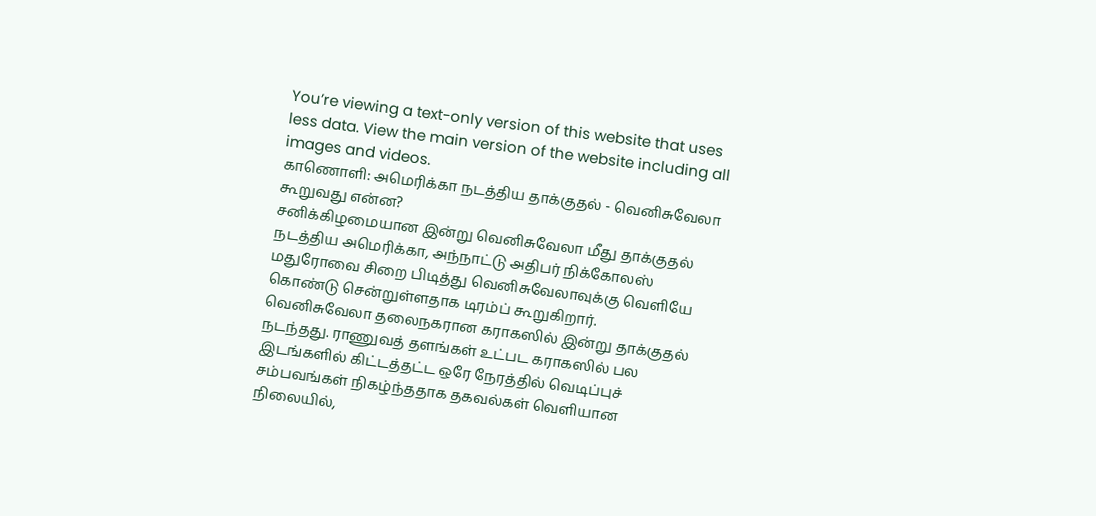You’re viewing a text-only version of this website that uses less data. View the main version of the website including all images and videos.
காணொளி: அமெரிக்கா நடத்திய தாக்குதல் - வெனிசுவேலா கூறுவது என்ன?
சனிக்கிழமையான இன்று வெனிசுவேலா மீது தாக்குதல் நடத்திய அமெரிக்கா, அந்நாட்டு அதிபர் நிக்கோலஸ் மதுரோவை சிறை பிடித்து வெனிசுவேலாவுக்கு வெளியே கொண்டு சென்றுள்ளதாக டிரம்ப் கூறுகிறார்.
வெனிசுவேலா தலைநகரான கராகஸில் இன்று தாக்குதல் நடந்தது. ராணுவத் தளங்கள் உட்பட கராகஸில் பல இடங்களில் கிட்டத்தட்ட ஒரே நேரத்தில் வெடிப்புச் சம்பவங்கள் நிகழ்ந்ததாக தகவல்கள் வெளியான நிலையில்,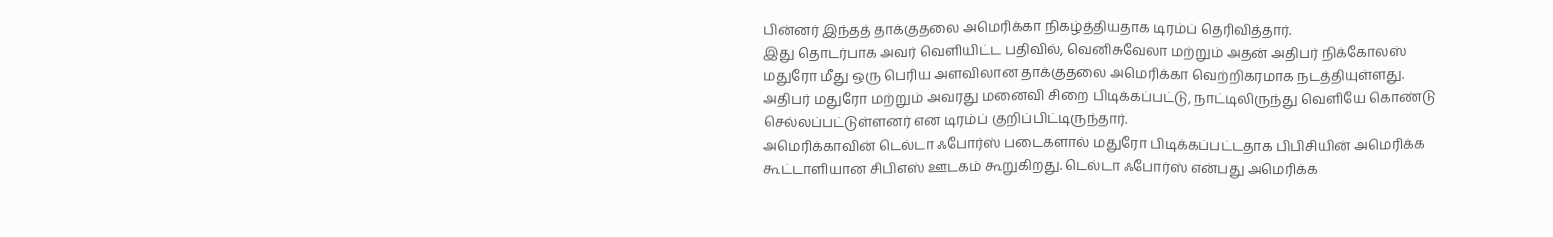பின்னர் இந்தத் தாக்குதலை அமெரிக்கா நிகழ்த்தியதாக டிரம்ப் தெரிவித்தார்.
இது தொடர்பாக அவர் வெளியிட்ட பதிவில், வெனிசுவேலா மற்றும் அதன் அதிபர் நிக்கோலஸ் மதுரோ மீது ஒரு பெரிய அளவிலான தாக்குதலை அமெரிக்கா வெற்றிகரமாக நடத்தியுள்ளது. அதிபர் மதுரோ மற்றும் அவரது மனைவி சிறை பிடிக்கப்பட்டு, நாட்டிலிருந்து வெளியே கொண்டு செல்லப்பட்டுள்ளனர் என டிரம்ப் குறிப்பிட்டிருந்தார்.
அமெரிக்காவின் டெல்டா ஃபோர்ஸ் படைகளால் மதுரோ பிடிக்கப்பட்டதாக பிபிசியின் அமெரிக்க கூட்டாளியான சிபிஎஸ் ஊடகம் கூறுகிறது. டெல்டா ஃபோர்ஸ் என்பது அமெரிக்க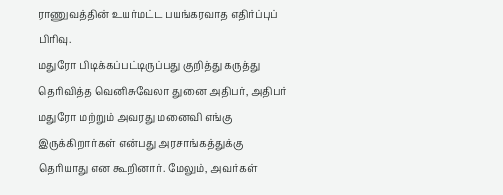ராணுவத்தின் உயர்மட்ட பயங்கரவாத எதிர்ப்புப் பிரிவு.
மதுரோ பிடிக்கப்பட்டிருப்பது குறித்து கருத்து தெரிவித்த வெனிசுவேலா துனை அதிபர், அதிபர் மதுரோ மற்றும் அவரது மனைவி எங்கு இருக்கிறார்கள் என்பது அரசாங்கத்துக்கு தெரியாது என கூறினார். மேலும், அவர்கள்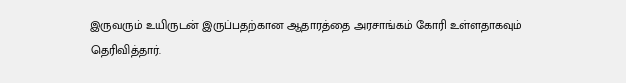இருவரும் உயிருடன் இருப்பதற்கான ஆதாரத்தை அரசாங்கம் கோரி உள்ளதாகவும் தெரிவித்தார்.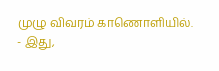முழு விவரம் காணொளியில்.
- இது,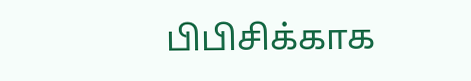பிபிசிக்காக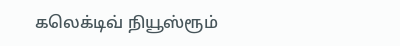கலெக்டிவ் நியூஸ்ரூம்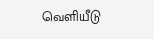வெளியீடு